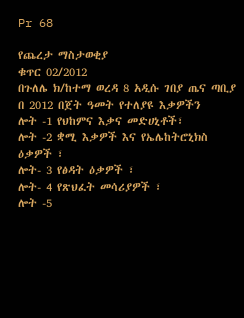Pr 68

የጨረታ ማስታወቂያ
ቁጥር 02/2012
በጉለሌ ክ/ከተማ ወረዳ 8 አዲሱ ገበያ ጤና ጣቢያ በ 2012 በጀት ዓመት የተለያዩ እቃዎችን
ሎት -1 የህከምና እቃና መድሀኒቶች፣
ሎት -2 ቋሚ እቃዎች እና የኤሌከትሮኒክስ ዕቃዎች ፣
ሎት- 3 የፅዳት ዕቃዎች ፣
ሎት- 4 የጽህፈት መሳሪያዎች ፣
ሎት -5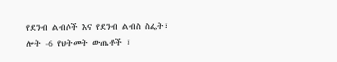የደንብ ልብሶች እና የደንብ ልብስ ስፌት፣
ሎት -6 የህትመት ውጤቶች ፣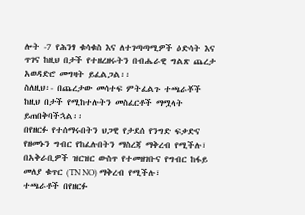ሎት -7 የሕንፃ ቁሳቁስ እና ለተገጣጣሚዎች ዕድሳት እና ጥገና ከዚህ በታች የተዘረዘሩትን በብሔራዊ ግልጽ ጨረታ አወዳድሮ መግዛት ይፈልጋል፡፡
ስለዚህ፡- በጨረታው መሳተፍ ምትፈልጉ ተጫራቾች ከዚህ በታች የሚከተሉትን መስፈርቶች ማሟላት ይጠበቅባችኋል፡፡
በየዘርፉ የተሰማሩበትን ህጋዊ የታደሰ የንግድ ፍቃድና የዘመኑን ግብር የከፈሉበትን ማስረጃ ማቅረብ የሚችሉ፣
በአቅራቢዎች ዝርዝር ውስጥ የተመዘገቡና የግብር ከፋይ መለያ ቁጥር (TN NO) ማቅረብ የሚችሉ፣
ተጫራቶች በየዘርፉ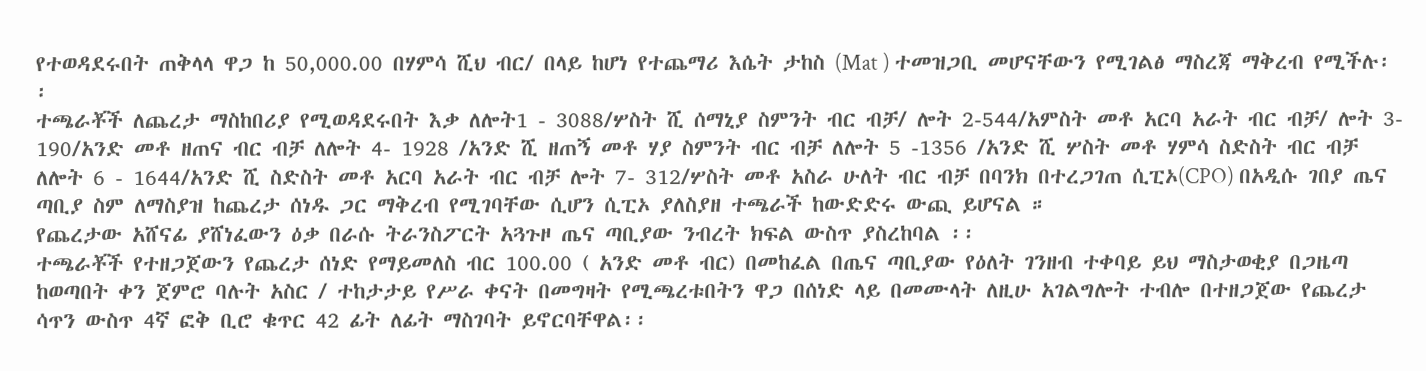የተወዳደሩበት ጠቅላላ ዋጋ ከ 50,000.00 በሃምሳ ሺህ ብር/ በላይ ከሆነ የተጨማሪ እሴት ታከስ (Mat ) ተመዝጋቢ መሆናቸውን የሚገልፅ ማስረጃ ማቅረብ የሚችሉ፡፡
ተጫራቾች ለጨረታ ማስከበሪያ የሚወዳደሩበት እቃ ለሎት1 - 3088/ሦስት ሺ ሰማኒያ ስምንት ብር ብቻ/ ሎት 2-544/አምስት መቶ አርባ አራት ብር ብቻ/ ሎት 3- 190/አንድ መቶ ዘጠና ብር ብቻ ለሎት 4- 1928 /አንድ ሺ ዘጠኝ መቶ ሃያ ስምንት ብር ብቻ ለሎት 5 -1356 /አንድ ሺ ሦስት መቶ ሃምሳ ስድስት ብር ብቻ ለሎት 6 - 1644/አንድ ሺ ስድስት መቶ አርባ አራት ብር ብቻ ሎት 7- 312/ሦስት መቶ አስራ ሁለት ብር ብቻ በባንክ በተረጋገጠ ሲፒኦ(CPO) በአዲሱ ገበያ ጤና ጣቢያ ስም ለማስያዝ ከጨረታ ሰነዱ ጋር ማቅረብ የሚገባቸው ሲሆን ሲፒኦ ያለስያዘ ተጫራች ከውድድሩ ውጪ ይሆናል ።
የጨረታው አሸናፊ ያሸነፈውን ዕቃ በራሱ ትራንስፖርት አጓጉዞ ጤና ጣቢያው ንብረት ክፍል ውስጥ ያስረከባል ፡፡
ተጫራቾች የተዘጋጀውን የጨረታ ሰነድ የማይመለስ ብር 100.00 ( አንድ መቶ ብር) በመከፈል በጤና ጣቢያው የዕለት ገንዘብ ተቀባይ ይህ ማስታወቂያ በጋዜጣ ከወጣበት ቀን ጀምሮ ባሉት አስር / ተከታታይ የሥራ ቀናት በመግዛት የሚጫረቱበትን ዋጋ በሰነድ ላይ በመሙላት ለዚሁ አገልግሎት ተብሎ በተዘጋጀው የጨረታ ሳጥን ውስጥ 4ኛ ፎቅ ቢሮ ቁጥር 42 ፊት ለፊት ማስገባት ይኖርባቸዋል፡፡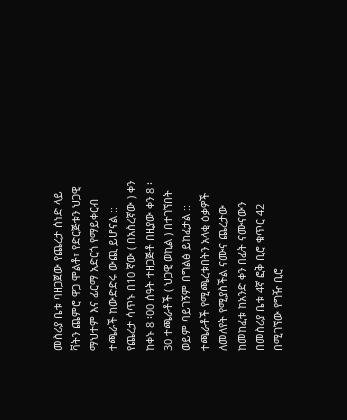መስሪያ ቤቱ ባዘጋጀው የጨረታ ሰነድ ላይ ቫትን ጨምሮ ዋጋ ሞልቶ፣ የድርጅቱን ህጋዊ ማህተም እና ፊርማ አድርጎ የማይቀርብ ተጫራች ከውድድሩ ውጪ ይሆናል ::
የጨረታ ሳጥኑ በ10 ኛው ( በአስረኛው ) ቀን ከቀኑ 8 ፡00 ሰዓት ተዘጋጅቶ በዚያው ቀን 8 ፡30 ተጫራቶች ( ህጋዊ ወኪል ) በተገኘበት ወይም ባይገኝም በግልፅ ይከፈታል ::
ተጫራቶች የሚጫረቱበትን አላቂ ዕቃዎች ለመለየት የሚያስችል ናሙና ጨረታው ከመከፈቱ ከአንድ ቀን በፊት ናሙናውን በመስሪያ ቤቱ 4ኛ ፎቅ ቢሮ ቁጥር 42 በሚገኘው የግዥ ቢሮ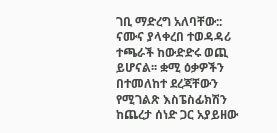ገቢ ማድረግ አለባቸው:: ናሙና ያላቀረበ ተወዳዳሪ ተጫራች ከውድድሩ ወጪ ይሆናል፡፡ ቋሚ ዕቃዎችን በተመለከተ ደረጃቸውን የሚገልጽ እስፔስፊክሽን ከጨረታ ሰነድ ጋር አያይዘው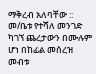ማቅረብ አለባቸው ::
መ/ቤቱ የተሻለ መንገድ ካገኘ ጨረታውን በሙሉም ሆነ በከፊል መሰረዝ መብቱ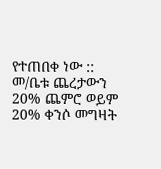የተጠበቀ ነው ::
መ/ቤቱ ጨረታውን 20% ጨምሮ ወይም 20% ቀንሶ መግዛት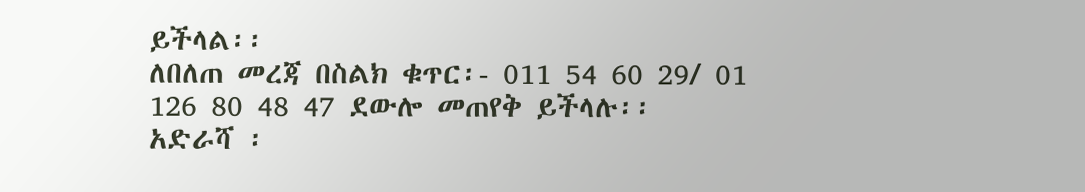ይችላል፡፡
ለበለጠ መረጃ በስልክ ቁጥር፡- 011 54 60 29/ 01 126 80 48 47 ደውሎ መጠየቅ ይችላሉ፡፡
አድራሻ ፡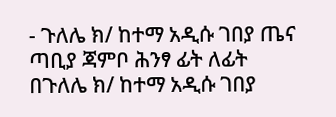- ጉለሌ ክ/ ከተማ አዲሱ ገበያ ጤና ጣቢያ ጃምቦ ሕንፃ ፊት ለፊት
በጉለሌ ክ/ ከተማ አዲሱ ገበያ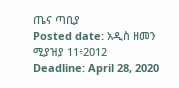ጤና ጣቢያ
Posted date: አዲስ ዘመን ሚያዝያ 11፥2012
Deadline: April 28, 2020